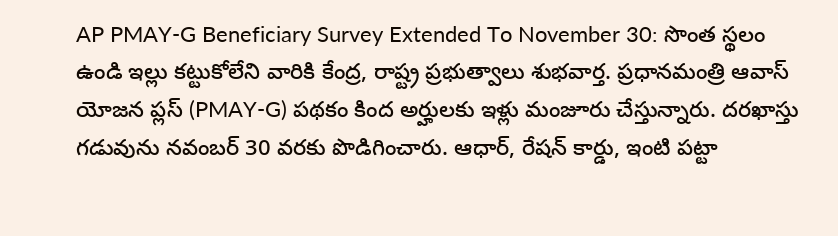AP PMAY-G Beneficiary Survey Extended To November 30: సొంత స్థలం ఉండి ఇల్లు కట్టుకోలేని వారికి కేంద్ర, రాష్ట్ర ప్రభుత్వాలు శుభవార్త. ప్రధానమంత్రి ఆవాస్ యోజన ప్లస్ (PMAY-G) పథకం కింద అర్హులకు ఇళ్లు మంజూరు చేస్తున్నారు. దరఖాస్తు గడువును నవంబర్ 30 వరకు పొడిగించారు. ఆధార్, రేషన్ కార్డు, ఇంటి పట్టా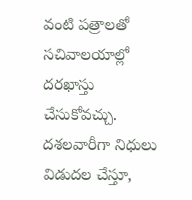వంటి పత్రాలతో సచివాలయాల్లో దరఖాస్తు చేసుకోవచ్చు. దశలవారీగా నిధులు విడుదల చేస్తూ,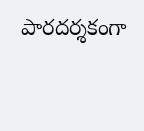పారదర్శకంగా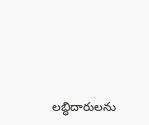లబ్ధిదారులను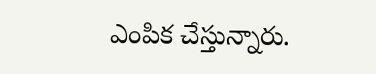ఎంపిక చేస్తున్నారు.